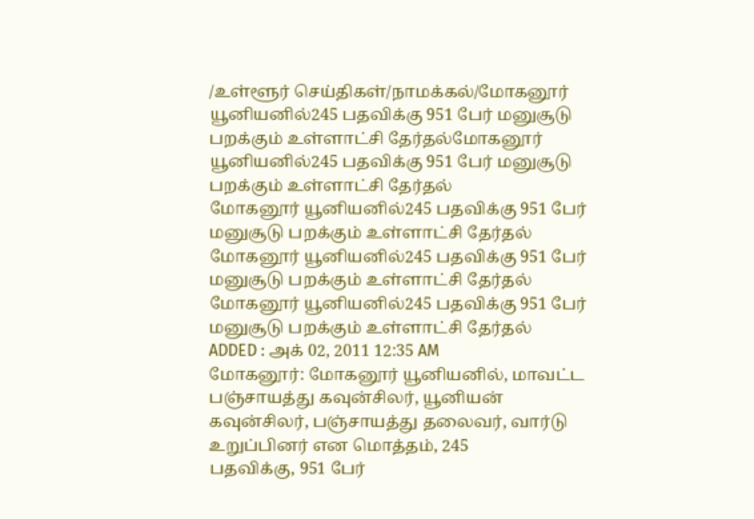/உள்ளூர் செய்திகள்/நாமக்கல்/மோகனூர் யூனியனில்245 பதவிக்கு 951 பேர் மனுசூடு பறக்கும் உள்ளாட்சி தேர்தல்மோகனூர் யூனியனில்245 பதவிக்கு 951 பேர் மனுசூடு பறக்கும் உள்ளாட்சி தேர்தல்
மோகனூர் யூனியனில்245 பதவிக்கு 951 பேர் மனுசூடு பறக்கும் உள்ளாட்சி தேர்தல்
மோகனூர் யூனியனில்245 பதவிக்கு 951 பேர் மனுசூடு பறக்கும் உள்ளாட்சி தேர்தல்
மோகனூர் யூனியனில்245 பதவிக்கு 951 பேர் மனுசூடு பறக்கும் உள்ளாட்சி தேர்தல்
ADDED : அக் 02, 2011 12:35 AM
மோகனூர்: மோகனூர் யூனியனில், மாவட்ட பஞ்சாயத்து கவுன்சிலர், யூனியன்
கவுன்சிலர், பஞ்சாயத்து தலைவர், வார்டு உறுப்பினர் என மொத்தம், 245
பதவிக்கு, 951 பேர்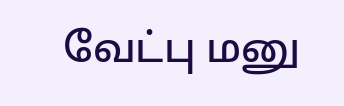வேட்பு மனு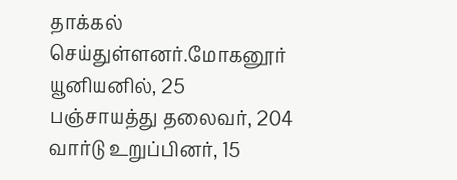தாக்கல் செய்துள்ளனர்.மோகனூர் யூனியனில், 25
பஞ்சாயத்து தலைவர், 204 வார்டு உறுப்பினர், 15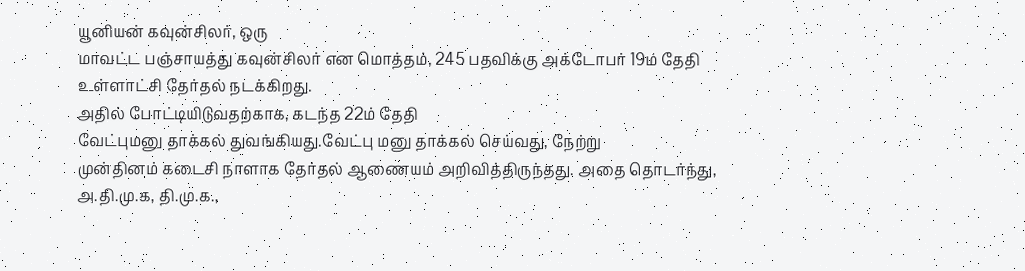யூனியன் கவுன்சிலர், ஒரு
மாவட்ட பஞ்சாயத்து கவுன்சிலர் என மொத்தம், 245 பதவிக்கு அக்டோபர் 19ம் தேதி
உள்ளாட்சி தேர்தல் நடக்கிறது.
அதில் போட்டியிடுவதற்காக, கடந்த 22ம் தேதி
வேட்புமனு தாக்கல் துவங்கியது.வேட்பு மனு தாக்கல் செய்வது, நேற்று
முன்தினம் கடைசி நாளாக தேர்தல் ஆணையம் அறிவித்திருந்தது. அதை தொடர்ந்து,
அ.தி.மு.க, தி.மு.க.,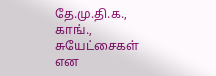தே.மு.தி.க., காங்., சுயேட்சைகள் என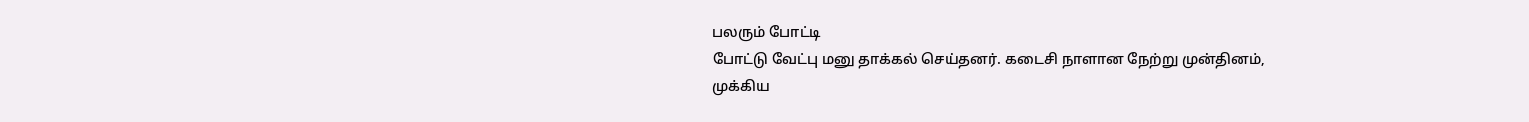பலரும் போட்டி
போட்டு வேட்பு மனு தாக்கல் செய்தனர். கடைசி நாளான நேற்று முன்தினம்,
முக்கிய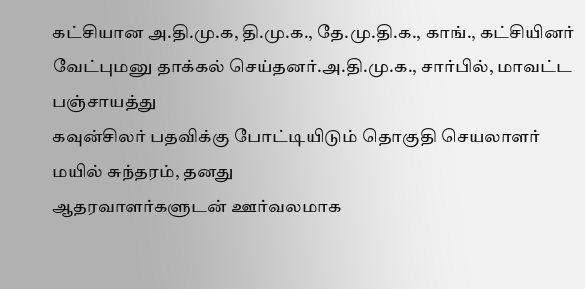கட்சியான அ.தி.மு.க, தி.மு.க., தே.மு.தி.க., காங்., கட்சியினர்
வேட்புமனு தாக்கல் செய்தனர்.அ.தி.மு.க., சார்பில், மாவட்ட பஞ்சாயத்து
கவுன்சிலர் பதவிக்கு போட்டியிடும் தொகுதி செயலாளர் மயில் சுந்தரம், தனது
ஆதரவாளர்களுடன் ஊர்வலமாக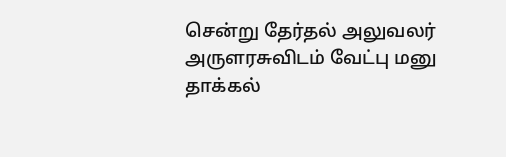சென்று தேர்தல் அலுவலர் அருளரசுவிடம் வேட்பு மனு
தாக்கல்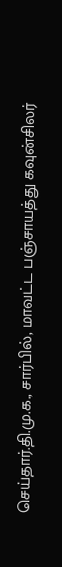செய்தார்.தி.மு.க., சார்பில், மாவட்ட பஞ்சாயத்து கவுன்சிலர்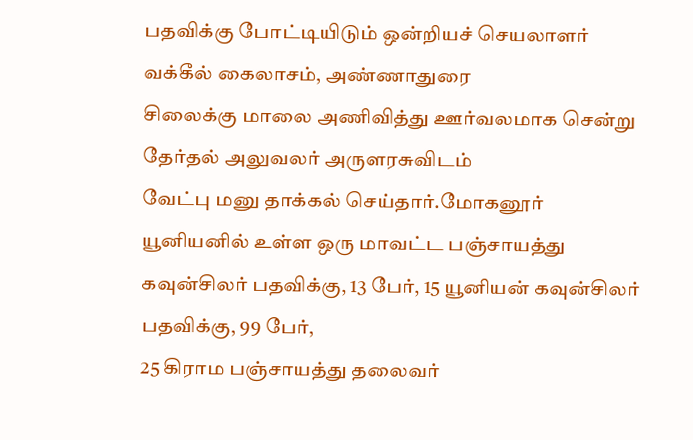பதவிக்கு போட்டியிடும் ஒன்றியச் செயலாளர் வக்கீல் கைலாசம், அண்ணாதுரை
சிலைக்கு மாலை அணிவித்து ஊர்வலமாக சென்று தேர்தல் அலுவலர் அருளரசுவிடம்
வேட்பு மனு தாக்கல் செய்தார்.மோகனூர் யூனியனில் உள்ள ஒரு மாவட்ட பஞ்சாயத்து
கவுன்சிலர் பதவிக்கு, 13 பேர், 15 யூனியன் கவுன்சிலர் பதவிக்கு, 99 பேர்,
25 கிராம பஞ்சாயத்து தலைவர்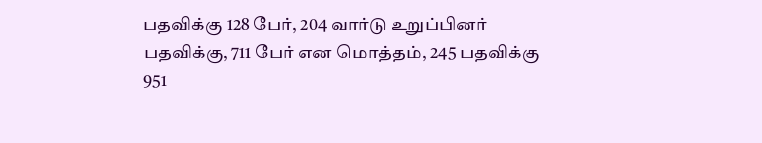பதவிக்கு 128 பேர், 204 வார்டு உறுப்பினர்
பதவிக்கு, 711 பேர் என மொத்தம், 245 பதவிக்கு 951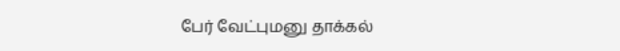பேர் வேட்புமனு தாக்கல்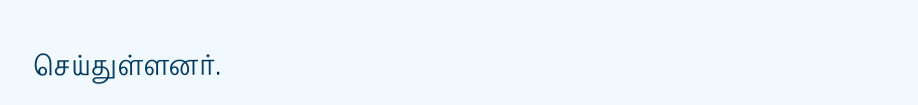செய்துள்ளனர்.